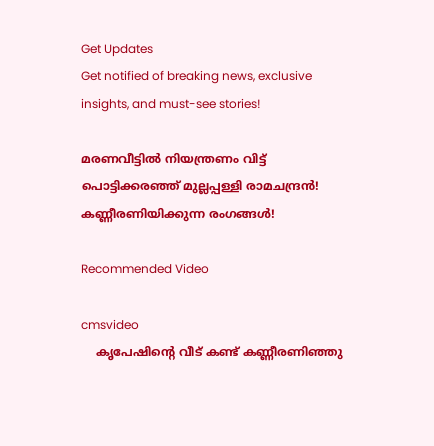Get Updates
Get notified of breaking news, exclusive insights, and must-see stories!

മരണവീട്ടിൽ നിയന്ത്രണം വിട്ട് പൊട്ടിക്കരഞ്ഞ് മുല്ലപ്പള്ളി രാമചന്ദ്രൻ! കണ്ണീരണിയിക്കുന്ന രംഗങ്ങൾ!

Recommended Video

cmsvideo
    കൃപേഷിന്റെ വീട് കണ്ട് കണ്ണീരണിഞ്ഞു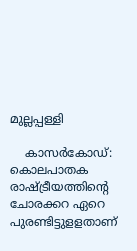മുല്ലപ്പള്ളി

    കാസര്‍കോഡ്: കൊലപാതക രാഷ്ട്രീയത്തിന്റെ ചോരക്കറ ഏറെ പുരണ്ടിട്ടുളളതാണ്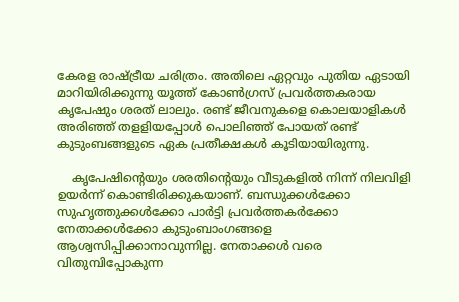കേരള രാഷ്ട്രീയ ചരിത്രം. അതിലെ ഏറ്റവും പുതിയ ഏടായി മാറിയിരിക്കുന്നു യൂത്ത് കോണ്‍ഗ്രസ് പ്രവര്‍ത്തകരായ കൃപേഷും ശരത് ലാലും. രണ്ട് ജീവനുകളെ കൊലയാളികള്‍ അരിഞ്ഞ് തളളിയപ്പോള്‍ പൊലിഞ്ഞ് പോയത് രണ്ട് കുടുംബങ്ങളുടെ ഏക പ്രതീക്ഷകള്‍ കൂടിയായിരുന്നു.

    കൃപേഷിന്റെയും ശരതിന്റെയും വീടുകളില്‍ നിന്ന് നിലവിളി ഉയര്‍ന്ന് കൊണ്ടിരിക്കുകയാണ്. ബന്ധുക്കള്‍ക്കോ സുഹൃത്തുക്കള്‍ക്കോ പാര്‍ട്ടി പ്രവര്‍ത്തകര്‍ക്കോ നേതാക്കള്‍ക്കോ കുടുംബാംഗങ്ങളെ ആശ്വസിപ്പിക്കാനാവുന്നില്ല. നേതാക്കള്‍ വരെ വിതുമ്പിപ്പോകുന്ന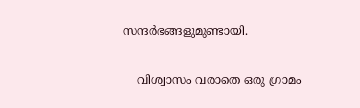സന്ദര്‍ഭങ്ങളുമുണ്ടായി.

    വിശ്വാസം വരാതെ ഒരു ഗ്രാമം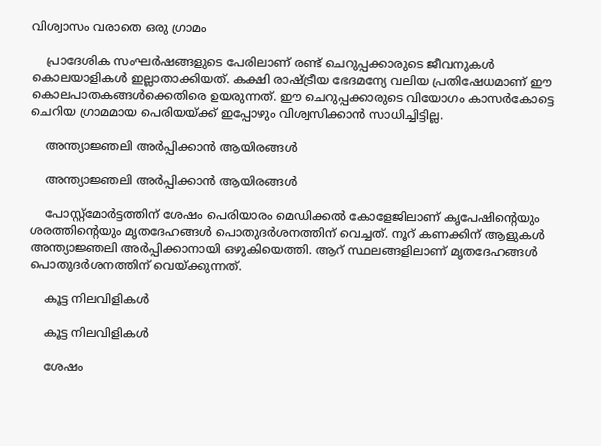വിശ്വാസം വരാതെ ഒരു ഗ്രാമം

    പ്രാദേശിക സംഘര്‍ഷങ്ങളുടെ പേരിലാണ് രണ്ട് ചെറുപ്പക്കാരുടെ ജീവനുകള്‍ കൊലയാളികള്‍ ഇല്ലാതാക്കിയത്. കക്ഷി രാഷ്ട്രീയ ഭേദമന്യേ വലിയ പ്രതിഷേധമാണ് ഈ കൊലപാതകങ്ങള്‍ക്കെതിരെ ഉയരുന്നത്. ഈ ചെറുപ്പക്കാരുടെ വിയോഗം കാസര്‍കോട്ടെ ചെറിയ ഗ്രാമമായ പെരിയയ്ക്ക് ഇപ്പോഴും വിശ്വസിക്കാന്‍ സാധിച്ചിട്ടില്ല.

    അന്ത്യാജ്ഞലി അർപ്പിക്കാൻ ആയിരങ്ങൾ

    അന്ത്യാജ്ഞലി അർപ്പിക്കാൻ ആയിരങ്ങൾ

    പോസ്റ്റ്‌മോര്‍ട്ടത്തിന് ശേഷം പെരിയാരം മെഡിക്കല്‍ കോളേജിലാണ് കൃപേഷിന്റെയും ശരത്തിന്റെയും മൃതദേഹങ്ങള്‍ പൊതുദര്‍ശനത്തിന് വെച്ചത്. നൂറ് കണക്കിന് ആളുകള്‍ അന്ത്യാജ്ഞലി അര്‍പ്പിക്കാനായി ഒഴുകിയെത്തി. ആറ് സ്ഥലങ്ങളിലാണ് മൃതദേഹങ്ങള്‍ പൊതുദര്‍ശനത്തിന് വെയ്ക്കുന്നത്.

    കൂട്ട നിലവിളികൾ

    കൂട്ട നിലവിളികൾ

    ശേഷം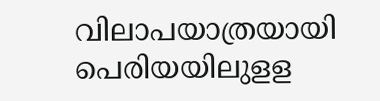വിലാപയാത്രയായി പെരിയയിലുളള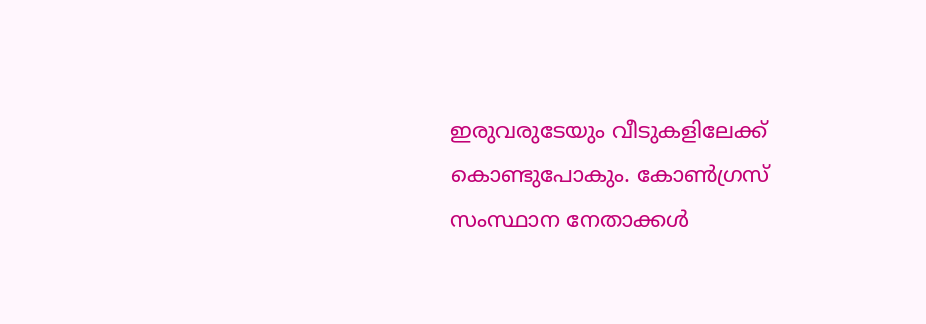ഇരുവരുടേയും വീടുകളിലേക്ക് കൊണ്ടുപോകും. കോണ്‍ഗ്രസ് സംസ്ഥാന നേതാക്കള്‍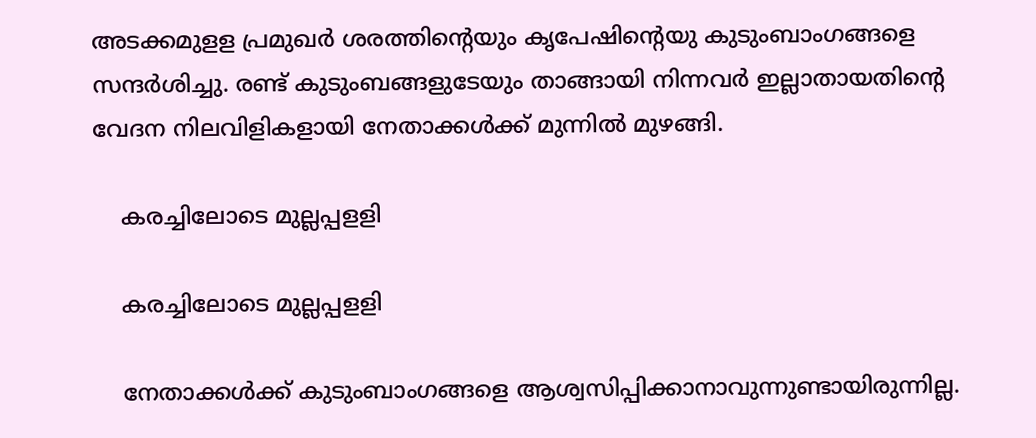അടക്കമുളള പ്രമുഖര്‍ ശരത്തിന്റെയും കൃപേഷിന്റെയു കുടുംബാംഗങ്ങളെ സന്ദര്‍ശിച്ചു. രണ്ട് കുടുംബങ്ങളുടേയും താങ്ങായി നിന്നവര്‍ ഇല്ലാതായതിന്റെ വേദന നിലവിളികളായി നേതാക്കള്‍ക്ക് മുന്നില്‍ മുഴങ്ങി.

    കരച്ചിലോടെ മുല്ലപ്പളളി

    കരച്ചിലോടെ മുല്ലപ്പളളി

    നേതാക്കള്‍ക്ക് കുടുംബാംഗങ്ങളെ ആശ്വസിപ്പിക്കാനാവുന്നുണ്ടായിരുന്നില്ല.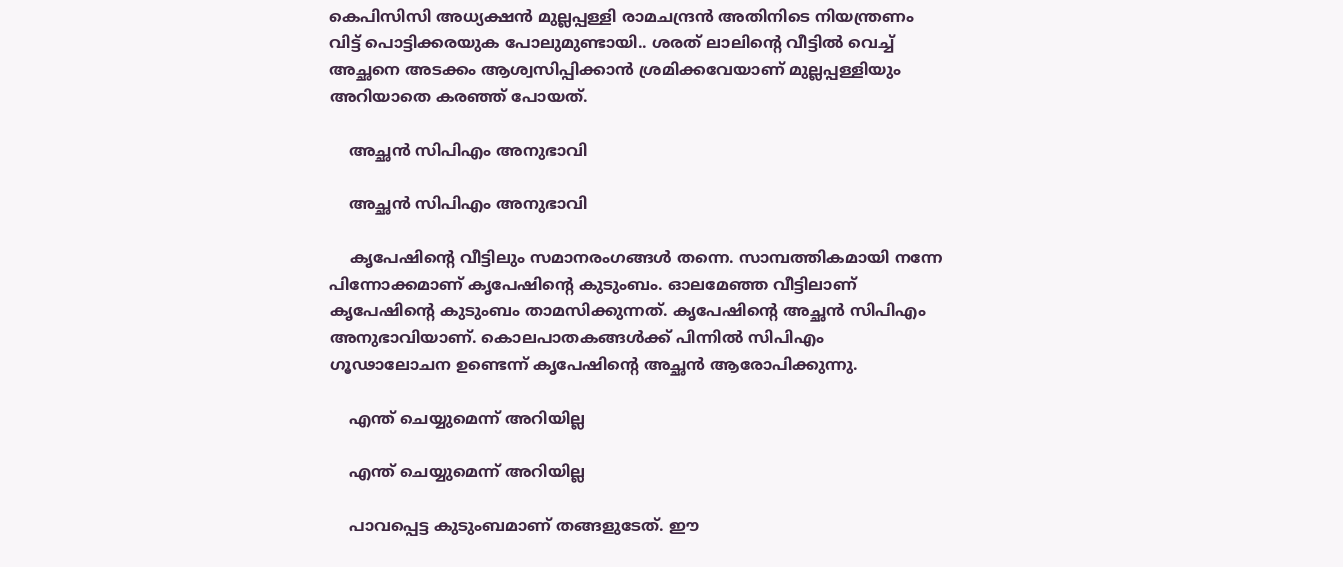കെപിസിസി അധ്യക്ഷന്‍ മുല്ലപ്പള്ളി രാമചന്ദ്രന്‍ അതിനിടെ നിയന്ത്രണം വിട്ട് പൊട്ടിക്കരയുക പോലുമുണ്ടായി.. ശരത് ലാലിന്റെ വീട്ടില്‍ വെച്ച് അച്ഛനെ അടക്കം ആശ്വസിപ്പിക്കാന്‍ ശ്രമിക്കവേയാണ് മുല്ലപ്പള്ളിയും അറിയാതെ കരഞ്ഞ് പോയത്.

    അച്ഛൻ സിപിഎം അനുഭാവി

    അച്ഛൻ സിപിഎം അനുഭാവി

    കൃപേഷിന്റെ വീട്ടിലും സമാനരംഗങ്ങള്‍ തന്നെ. സാമ്പത്തികമായി നന്നേ പിന്നോക്കമാണ് കൃപേഷിന്റെ കുടുംബം. ഓലമേഞ്ഞ വീട്ടിലാണ് കൃപേഷിന്റെ കുടുംബം താമസിക്കുന്നത്. കൃപേഷിന്റെ അച്ഛന്‍ സിപിഎം അനുഭാവിയാണ്. കൊലപാതകങ്ങള്‍ക്ക് പിന്നില്‍ സിപിഎം ഗൂഢാലോചന ഉണ്ടെന്ന് കൃപേഷിന്റെ അച്ഛന്‍ ആരോപിക്കുന്നു.

    എന്ത് ചെയ്യുമെന്ന് അറിയില്ല

    എന്ത് ചെയ്യുമെന്ന് അറിയില്ല

    പാവപ്പെട്ട കുടുംബമാണ് തങ്ങളുടേത്. ഈ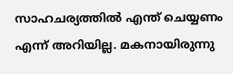സാഹചര്യത്തില്‍ എന്ത് ചെയ്യണം എന്ന് അറിയില്ല. മകനായിരുന്നു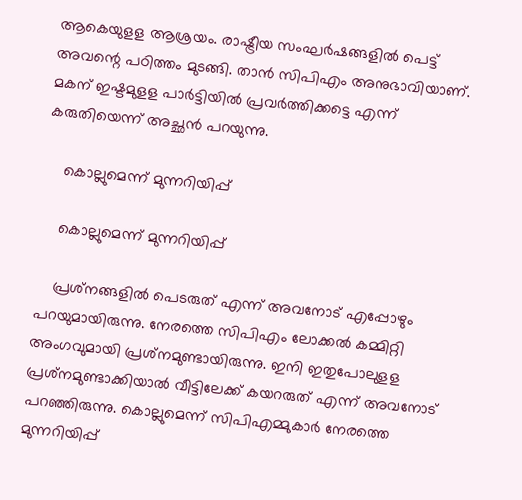ആകെയുളള ആശ്രയം. രാഷ്ട്രീയ സംഘര്‍ഷങ്ങളില്‍ പെട്ട് അവന്റെ പഠിത്തം മുടങ്ങി. താന്‍ സിപിഎം അനുഭാവിയാണ്. മകന് ഇഷ്ടമുളള പാര്‍ട്ടിയില്‍ പ്രവര്‍ത്തിക്കട്ടെ എന്ന് കരുതിയെന്ന് അച്ഛന്‍ പറയുന്നു.

    കൊല്ലുമെന്ന് മുന്നറിയിപ്പ്

    കൊല്ലുമെന്ന് മുന്നറിയിപ്പ്

    പ്രശ്‌നങ്ങളില്‍ പെടരുത് എന്ന് അവനോട് എപ്പോഴും പറയുമായിരുന്നു. നേരത്തെ സിപിഎം ലോക്കല്‍ കമ്മിറ്റി അംഗവുമായി പ്രശ്‌നമുണ്ടായിരുന്നു. ഇനി ഇതുപോലുളള പ്രശ്‌നമുണ്ടാക്കിയാല്‍ വീട്ടിലേക്ക് കയറരുത് എന്ന് അവനോട് പറഞ്ഞിരുന്നു. കൊല്ലുമെന്ന് സിപിഎമ്മുകാര്‍ നേരത്തെ മുന്നറിയിപ്പ്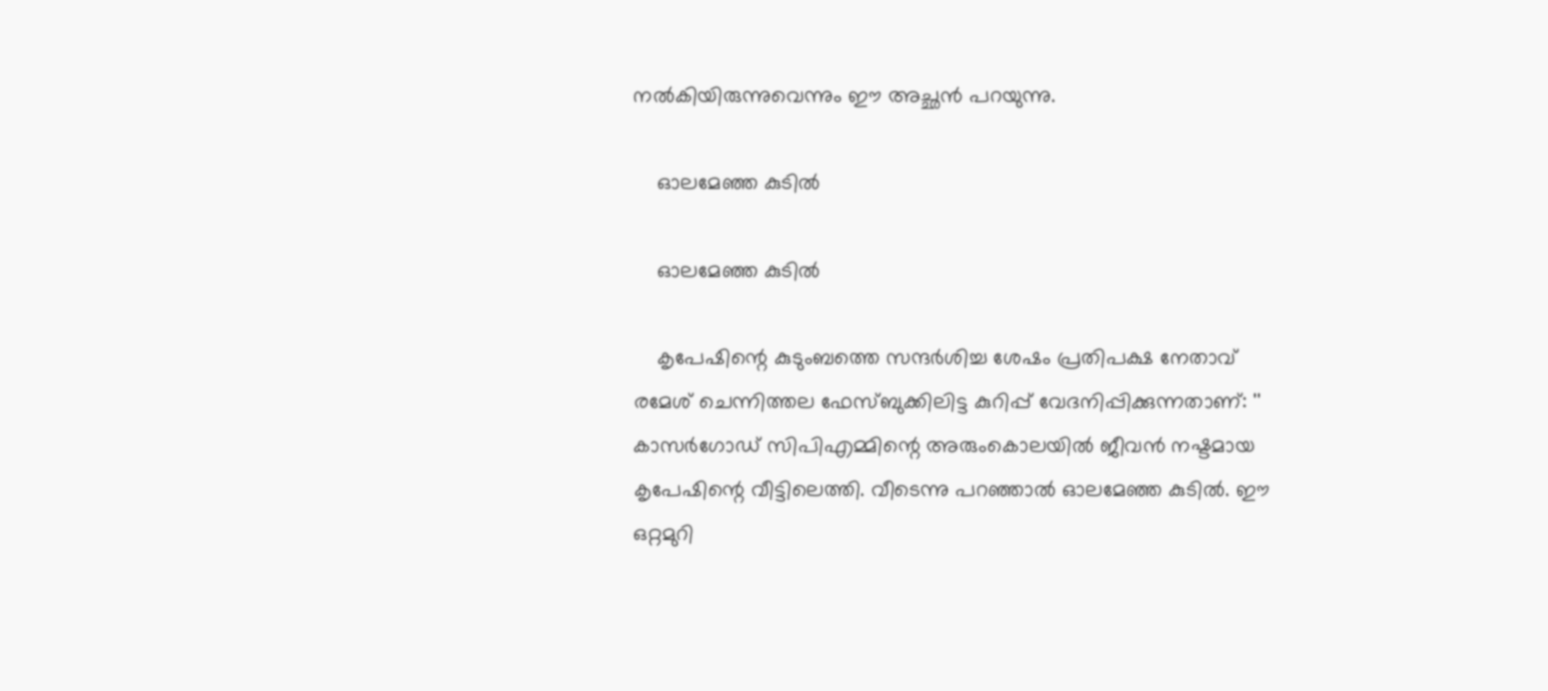നല്‍കിയിരുന്നുവെന്നും ഈ അച്ഛന്‍ പറയുന്നു.

    ഓലമേഞ്ഞ കുടിൽ

    ഓലമേഞ്ഞ കുടിൽ

    കൃപേഷിന്റെ കുടുംബത്തെ സന്ദര്‍ശിച്ച ശേഷം പ്രതിപക്ഷ നേതാവ് രമേശ് ചെന്നിത്തല ഫേസ്ബുക്കിലിട്ട കുറിപ്പ് വേദനിപ്പിക്കുന്നതാണ്: '' കാസർഗോഡ് സിപിഎമ്മിന്റെ അരുംകൊലയിൽ ജീവൻ നഷ്ടമായ കൃപേഷിന്റെ വീട്ടിലെത്തി. വീടെന്നു പറഞ്ഞാൽ ഓലമേഞ്ഞ കുടിൽ. ഈ ഒറ്റമുറി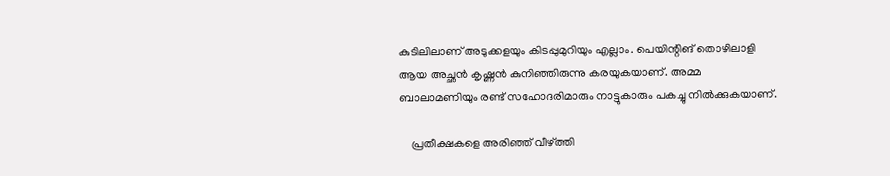കുടിലിലാണ് അടുക്കളയും കിടപ്പുമുറിയും എല്ലാം. പെയിന്റിങ് തൊഴിലാളി ആയ അച്ഛൻ കൃഷ്ണൻ കുനിഞ്ഞിരുന്നു കരയുകയാണ്. അമ്മ ബാലാമണിയും രണ്ട് സഹോദരിമാരും നാട്ടുകാരും പകച്ചു നിൽക്കുകയാണ്.

    പ്രതീക്ഷകളെ അരിഞ്ഞ് വീഴ്ത്തി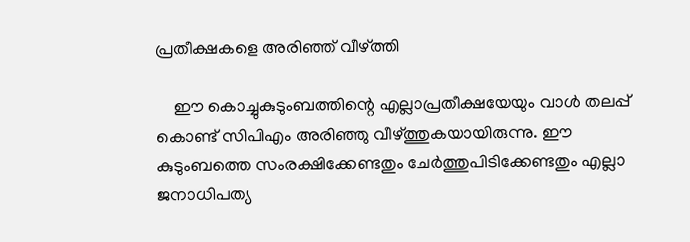പ്രതീക്ഷകളെ അരിഞ്ഞ് വീഴ്ത്തി

    ഈ കൊച്ചുകുടുംബത്തിന്റെ എല്ലാപ്രതീക്ഷയേയും വാൾ തലപ്പ് കൊണ്ട് സിപിഎം അരിഞ്ഞു വീഴ്ത്തുകയായിരുന്നു. ഈ കുടുംബത്തെ സംരക്ഷിക്കേണ്ടതും ചേർത്തുപിടിക്കേണ്ടതും എല്ലാ ജനാധിപത്യ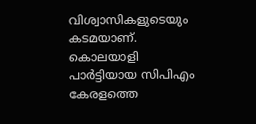വിശ്വാസികളുടെയും കടമയാണ്. കൊലയാളി പാർട്ടിയായ സിപിഎം കേരളത്തെ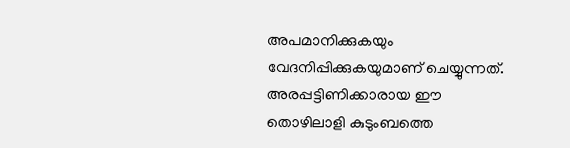അപമാനിക്കുകയും വേദനിപ്പിക്കുകയുമാണ് ചെയ്യുന്നത്. അരപ്പട്ടിണിക്കാരായ ഈ തൊഴിലാളി കുടുംബത്തെ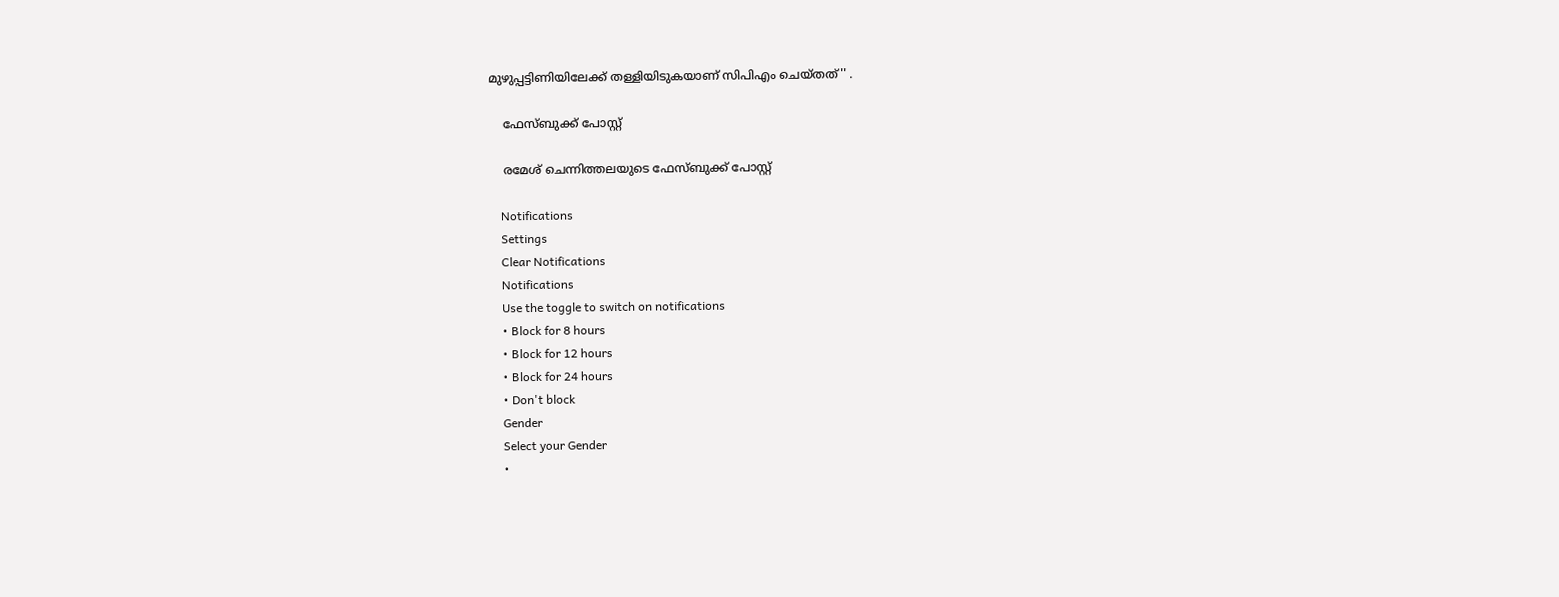മുഴുപ്പട്ടിണിയിലേക്ക് തള്ളിയിടുകയാണ് സിപിഎം ചെയ്തത്'' .

    ഫേസ്ബുക്ക് പോസ്റ്റ്

    രമേശ് ചെന്നിത്തലയുടെ ഫേസ്ബുക്ക് പോസ്റ്റ്

    Notifications
    Settings
    Clear Notifications
    Notifications
    Use the toggle to switch on notifications
    • Block for 8 hours
    • Block for 12 hours
    • Block for 24 hours
    • Don't block
    Gender
    Select your Gender
    •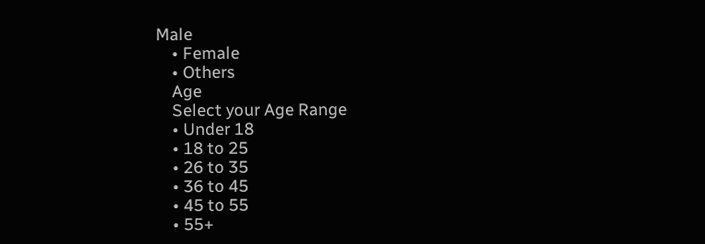Male
    • Female
    • Others
    Age
    Select your Age Range
    • Under 18
    • 18 to 25
    • 26 to 35
    • 36 to 45
    • 45 to 55
    • 55+